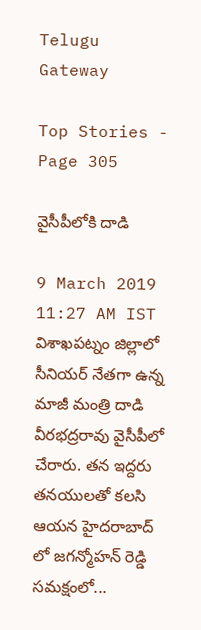Telugu Gateway

Top Stories - Page 305

వైసీపీలోకి దాడి

9 March 2019 11:27 AM IST
విశాఖపట్నం జిల్లాలో సీనియర్ నేతగా ఉన్న మాజీ మంత్రి దాడి వీరభద్రరావు వైసీపీలో చేరారు. తన ఇద్దరు తనయులతో కలసి ఆయన హైదరాబాద్ లో జగన్మోహన్ రెడ్డి సమక్షంలో...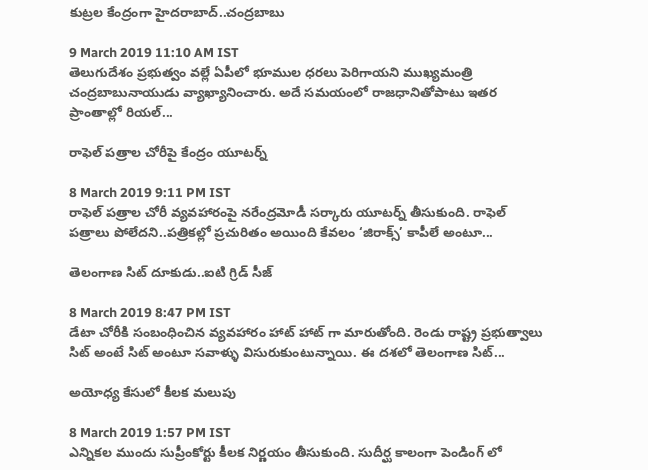కుట్రల కేంద్రంగా హైదరాబాద్..చంద్రబాబు

9 March 2019 11:10 AM IST
తెలుగుదేశం ప్రభుత్వం వల్లే ఏపీలో భూముల ధరలు పెరిగాయని ముఖ్యమంత్రి చంద్రబాబునాయుడు వ్యాఖ్యానించారు. అదే సమయంలో రాజధానితోపాటు ఇతర ప్రాంతాల్లో రియల్...

రాఫెల్ పత్రాల చోరీపై కేంద్రం యూటర్న్

8 March 2019 9:11 PM IST
రాఫెల్ పత్రాల చోరీ వ్యవహారంపై నరేంద్రమోడీ సర్కారు యూటర్న్ తీసుకుంది. రాఫెల్ పత్రాలు పోలేదని..పత్రికల్లో ప్రచురితం అయింది కేవలం ‘జిరాక్స్’ కాపీలే అంటూ...

తెలంగాణ సిట్ దూకుడు..ఐటి గ్రిడ్ సీజ్

8 March 2019 8:47 PM IST
డేటా చోరీకి సంబంధించిన వ్యవహారం హాట్ హాట్ గా మారుతోంది. రెండు రాష్ట్ర ప్రభుత్వాలు సిట్ అంటే సిట్ అంటూ సవాళ్ళు విసురుకుంటున్నాయి. ఈ దశలో తెలంగాణ సిట్...

అయోధ్య కేసులో కీలక మలుపు

8 March 2019 1:57 PM IST
ఎన్నికల ముందు సుప్రీంకోర్టు కీలక నిర్ణయం తీసుకుంది. సుదీర్ఘ కాలంగా పెండింగ్ లో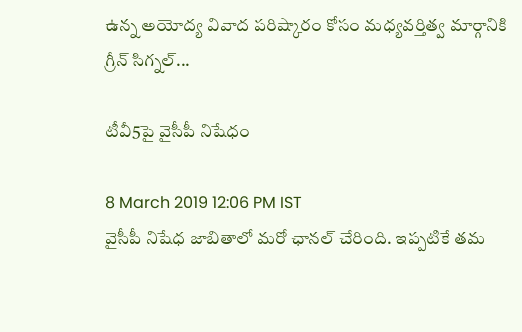ఉన్న అయోద్య వివాద పరిష్కారం కోసం మధ్యవర్తిత్వ మార్గానికి గ్రీన్ సిగ్నల్...

టీవీ5పై వైసీపీ నిషేధం

8 March 2019 12:06 PM IST
వైసీపీ నిషేధ జాబితాలో మరో ఛానల్ చేరింది. ఇప్పటికే తమ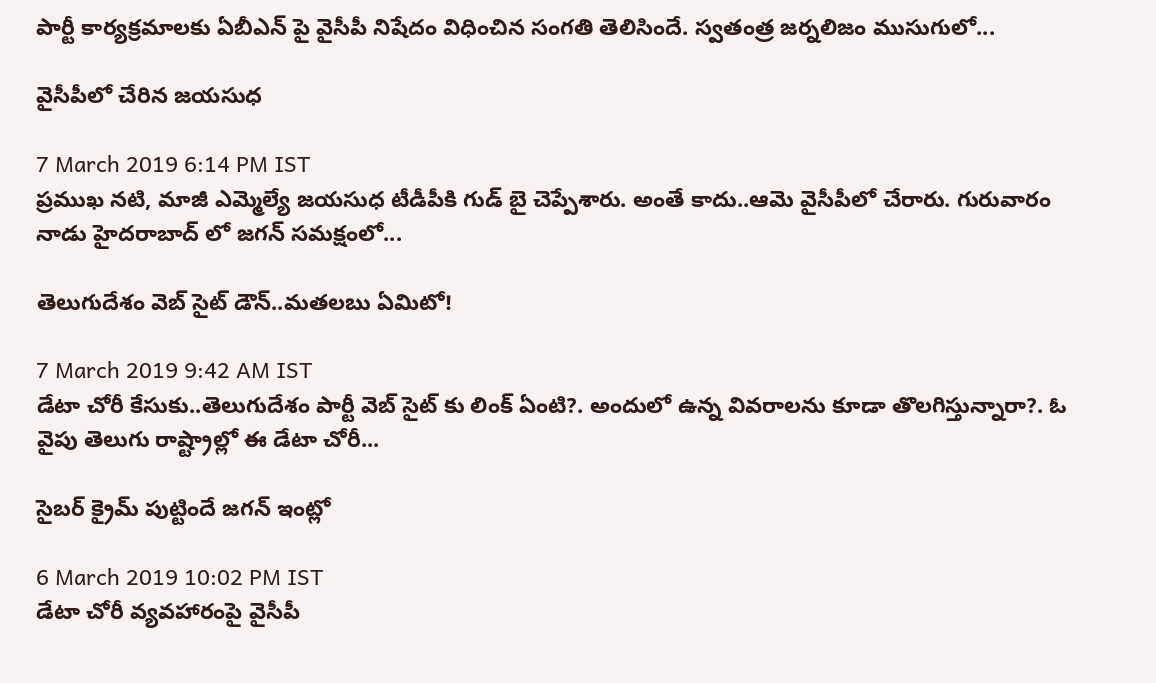పార్టీ కార్యక్రమాలకు ఏబీఎన్ పై వైసీపీ నిషేదం విధించిన సంగతి తెలిసిందే. స్వతంత్ర జర్నలిజం ముసుగులో...

వైసీపీలో చేరిన జ‌య‌సుధ‌

7 March 2019 6:14 PM IST
ప్ర‌ముఖ న‌టి, మాజీ ఎమ్మెల్యే జ‌య‌సుధ టీడీపీకి గుడ్ బై చెప్పేశారు. అంతే కాదు..ఆమె వైసీపీలో చేరారు. గురువారం నాడు హైద‌రాబాద్ లో జ‌గ‌న్ స‌మ‌క్షంలో...

తెలుగుదేశం వెబ్ సైట్ డౌన్..మతలబు ఏమిటో!

7 March 2019 9:42 AM IST
డేటా చోరీ కేసుకు..తెలుగుదేశం పార్టీ వెబ్ సైట్ కు లింక్ ఏంటి?. అందులో ఉన్న వివరాలను కూడా తొలగిస్తున్నారా?. ఓ వైపు తెలుగు రాష్ట్రాల్లో ఈ డేటా చోరీ...

సైబర్ క్రైమ్ పుట్టిందే జగన్ ఇంట్లో

6 March 2019 10:02 PM IST
డేటా చోరీ వ్యవహారంపై వైసీపీ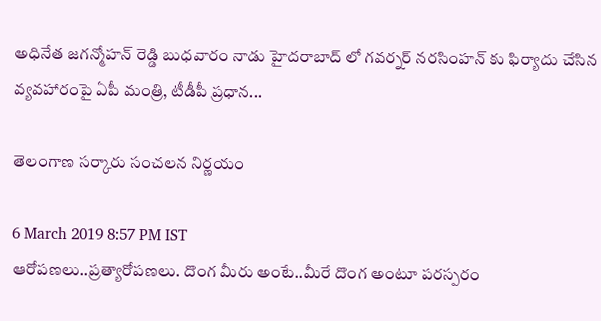అధినేత జగన్మోహన్ రెడ్డి బుధవారం నాడు హైదరాబాద్ లో గవర్నర్ నరసింహన్ కు ఫిర్యాదు చేసిన వ్యవహారంపై ఏపీ మంత్రి, టీడీపీ ప్రధాన...

తెలంగాణ సర్కారు సంచలన నిర్ణయం

6 March 2019 8:57 PM IST
ఆరోపణలు..ప్రత్యారోపణలు. దొంగ మీరు అంటే..మీరే దొంగ అంటూ పరస్పరం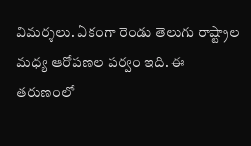విమర్శలు. ఏకంగా రెండు తెలుగు రాష్ట్రాల మధ్య ఆరోపణల పర్వం ఇది. ఈ తరుణంలో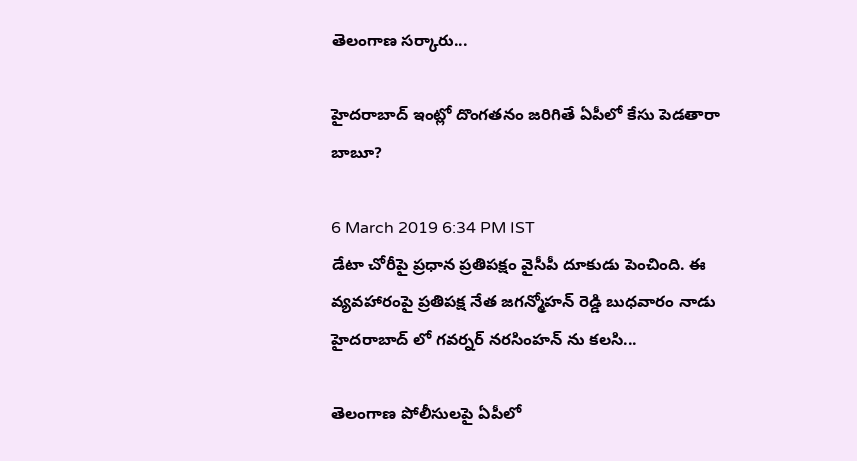తెలంగాణ సర్కారు...

హైదరాబాద్ ఇంట్లో దొంగతనం జరిగితే ఏపీలో కేసు పెడతారా బాబూ?

6 March 2019 6:34 PM IST
డేటా చోరీపై ప్రధాన ప్రతిపక్షం వైసీపీ దూకుడు పెంచింది. ఈ వ్యవహారంపై ప్రతిపక్ష నేత జగన్మోహన్ రెడ్డి బుధవారం నాడు హైదరాబాద్ లో గవర్నర్ నరసింహన్ ను కలసి...

తెలంగాణ పోలీసులపై ఏపీలో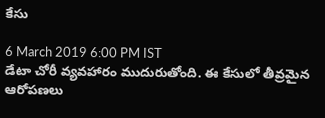కేసు

6 March 2019 6:00 PM IST
డేటా చోరీ వ్యవహారం ముదురుతోంది. ఈ కేసులో తీవ్రమైన ఆరోపణలు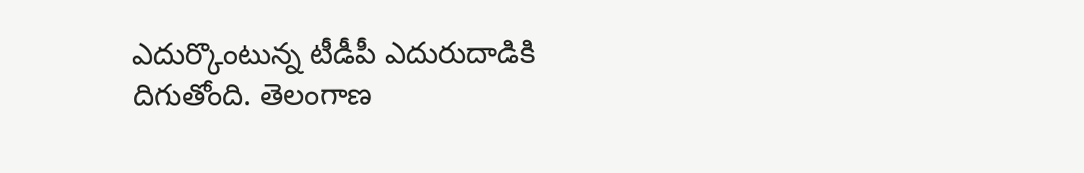ఎదుర్కొంటున్న టీడీపీ ఎదురుదాడికి దిగుతోంది. తెలంగాణ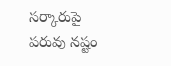సర్కారుపై పరువు నష్టం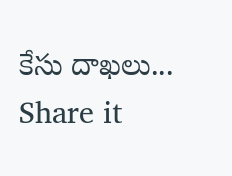కేసు దాఖలు...
Share it